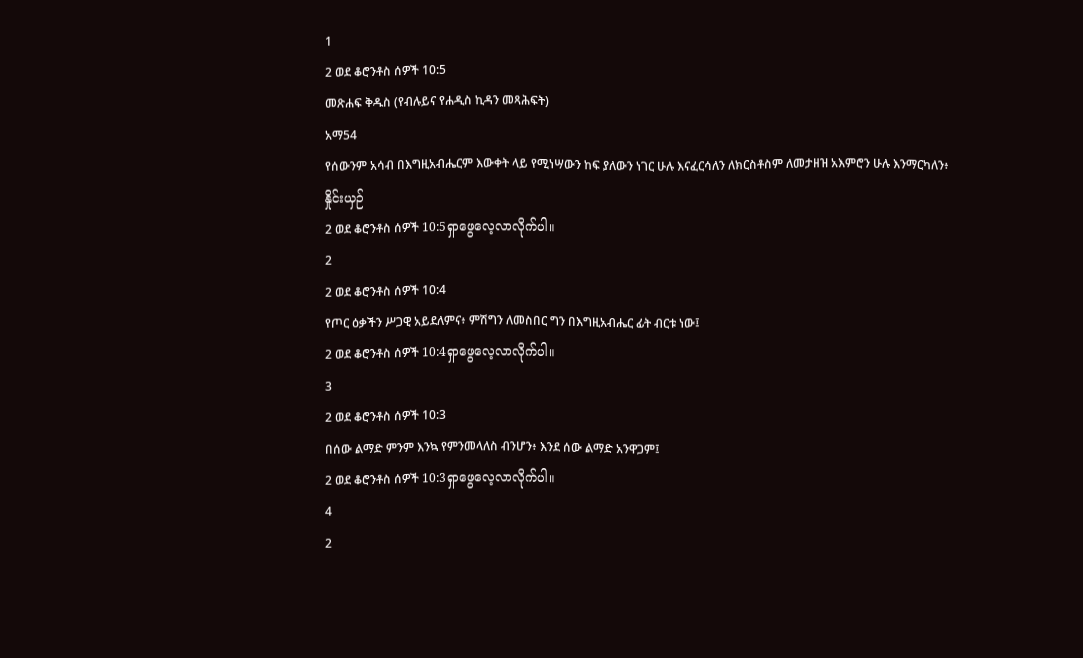1
2 ወደ ቆሮንቶስ ሰዎች 10:5
መጽሐፍ ቅዱስ (የብሉይና የሐዲስ ኪዳን መጻሕፍት)
አማ54
የሰውንም አሳብ በእግዚአብሔርም እውቀት ላይ የሚነሣውን ከፍ ያለውን ነገር ሁሉ እናፈርሳለን ለክርስቶስም ለመታዘዝ አእምሮን ሁሉ እንማርካለን፥
နှိုင်းယှဉ်
2 ወደ ቆሮንቶስ ሰዎች 10:5ရှာဖွေလေ့လာလိုက်ပါ။
2
2 ወደ ቆሮንቶስ ሰዎች 10:4
የጦር ዕቃችን ሥጋዊ አይደለምና፥ ምሽግን ለመስበር ግን በእግዚአብሔር ፊት ብርቱ ነው፤
2 ወደ ቆሮንቶስ ሰዎች 10:4ရှာဖွေလေ့လာလိုက်ပါ။
3
2 ወደ ቆሮንቶስ ሰዎች 10:3
በሰው ልማድ ምንም እንኳ የምንመላለስ ብንሆን፥ እንደ ሰው ልማድ አንዋጋም፤
2 ወደ ቆሮንቶስ ሰዎች 10:3ရှာဖွေလေ့လာလိုက်ပါ။
4
2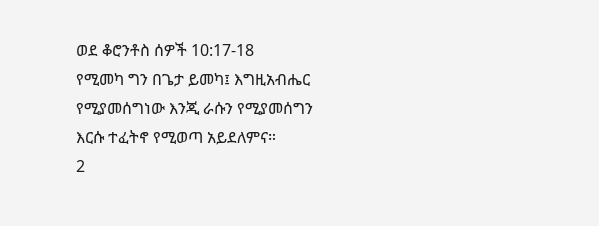ወደ ቆሮንቶስ ሰዎች 10:17-18
የሚመካ ግን በጌታ ይመካ፤ እግዚአብሔር የሚያመሰግነው እንጂ ራሱን የሚያመሰግን እርሱ ተፈትኖ የሚወጣ አይደለምና።
2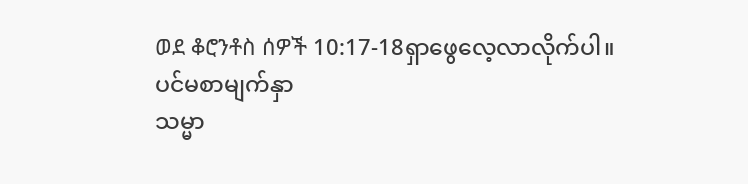ወደ ቆሮንቶስ ሰዎች 10:17-18ရှာဖွေလေ့လာလိုက်ပါ။
ပင်မစာမျက်နှာ
သမ္မာ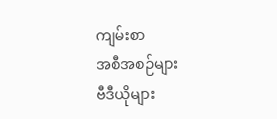ကျမ်းစာ
အစီအစဉ်များ
ဗီဒီယိုများ